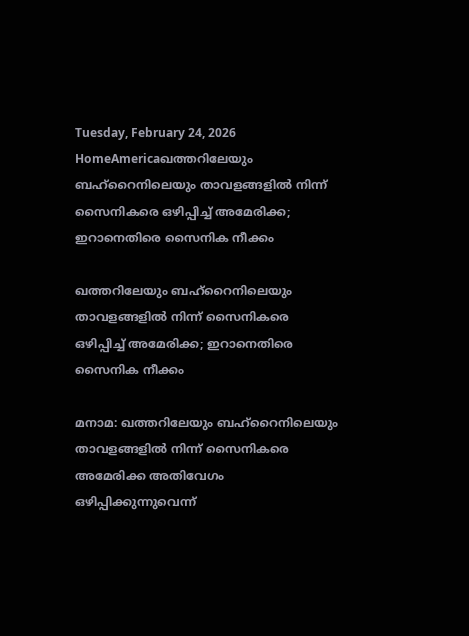Tuesday, February 24, 2026
HomeAmericaഖത്തറിലേയും ബഹ്റൈനിലെയും താവളങ്ങളിൽ നിന്ന് സൈനികരെ ഒഴിപ്പിച്ച് അമേരിക്ക; ഇറാനെതിരെ സൈനിക നീക്കം

ഖത്തറിലേയും ബഹ്റൈനിലെയും താവളങ്ങളിൽ നിന്ന് സൈനികരെ ഒഴിപ്പിച്ച് അമേരിക്ക; ഇറാനെതിരെ സൈനിക നീക്കം

മനാമ: ഖത്തറിലേയും ബഹ്റൈനിലെയും താവളങ്ങളിൽ നിന്ന് സൈനികരെ അമേരിക്ക അതിവേഗം ഒഴിപ്പിക്കുന്നുവെന്ന്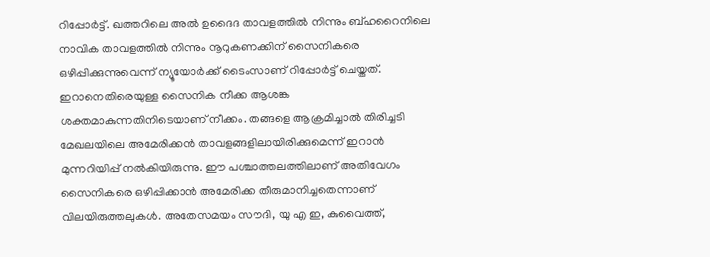റിപ്പോർട്ട്. ഖത്തറിലെ അൽ ഉദൈദ താവളത്തിൽ നിന്നും ബ്ഹറൈനിലെ നാവിക താവളത്തിൽ നിന്നും നൂറുകണക്കിന് സൈനികരെ ഒഴിപ്പിക്കുന്നുവെന്ന് ന്യൂയോർക്ക് ടൈംസാണ് റിപ്പോർട്ട് ചെയ്തത്. ഇറാനെതിരെയുള്ള സൈനിക നീക്ക ആശങ്ക ശക്തമാകുന്നതിനിടെയാണ് നീക്കം. തങ്ങളെ ആക്രമിച്ചാൽ തിരിച്ചടി മേഖലയിലെ അമേരിക്കൻ താവളങ്ങളിലായിരിക്കുമെന്ന് ഇറാൻ മുന്നറിയിപ്പ് നൽകിയിരുന്നു. ഈ പശ്ചാത്തലത്തിലാണ് അതിവേഗം സൈനികരെ ഒഴിപ്പിക്കാൻ അമേരിക്ക തീരുമാനിച്ചതെന്നാണ് വിലയിരുത്തലുകൾ. അതേസമയം സൗദി, യു എ ഇ, കുവൈത്ത്,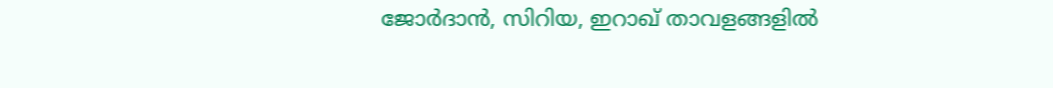ജോർദാൻ, സിറിയ, ഇറാഖ് താവളങ്ങളിൽ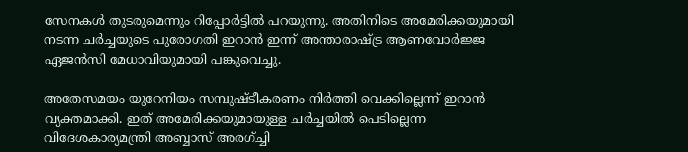സേനകൾ തുടരുമെന്നും റിപ്പോർട്ടിൽ പറയുന്നു. അതിനിടെ അമേരിക്കയുമായി നടന്ന ചർച്ചയുടെ പുരോഗതി ഇറാൻ ഇന്ന് അന്താരാഷ്ട്ര ആണവോർജ്ജ ഏജൻസി മേധാവിയുമായി പങ്കുവെച്ചു.

അതേസമയം യുറേനിയം സമ്പുഷ്ടീകരണം നിർത്തി വെക്കില്ലെന്ന് ഇറാൻ വ്യക്തമാക്കി. ഇത് അമേരിക്കയുമായുള്ള ചർച്ചയിൽ പെടില്ലെന്ന വിദേശകാര്യമന്ത്രി അബ്ബാസ് അരഗ്ച്ചി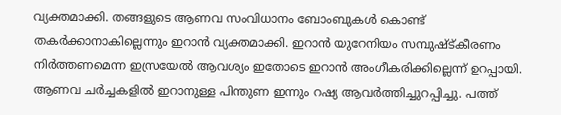വ്യക്തമാക്കി. തങ്ങളുടെ ആണവ സംവിധാനം ബോംബുകൾ കൊണ്ട് തകർക്കാനാകില്ലെന്നും ഇറാൻ വ്യക്തമാക്കി. ഇറാൻ യുറേനിയം സമ്പുഷ്ട്കീരണം നിർത്തണമെന്ന ഇസ്രയേൽ ആവശ്യം ഇതോടെ ഇറാൻ അംഗീകരിക്കില്ലെന്ന് ഉറപ്പായി. ആണവ ചർച്ചകളിൽ ഇറാനുള്ള പിന്തുണ ഇന്നും റഷ്യ ആവർത്തിച്ചുറപ്പിച്ചു. പത്ത്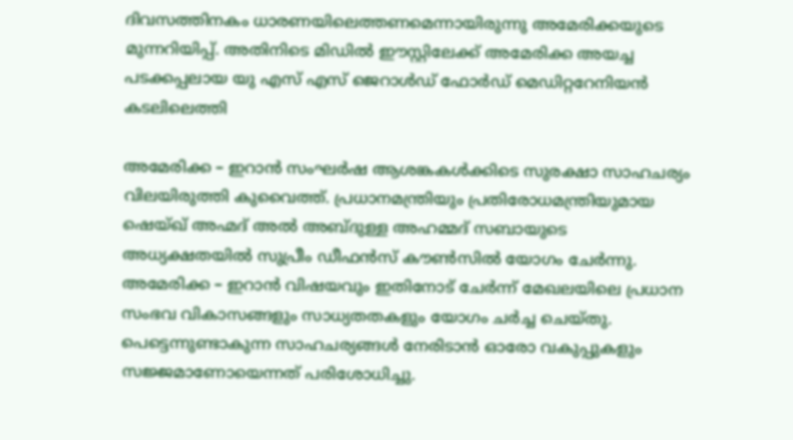ദിവസത്തിനകം ധാരണയിലെത്തണമെന്നായിരുന്നു അമേരിക്കയുടെ മുന്നറിയിപ്പ്. അതിനിടെ മിഡിൽ ഈസ്റ്റിലേക്ക് അമേരിക്ക അയച്ച പടക്കപ്പലായ യു എസ് എസ് ജെറാൾഡ് ഫോർഡ് മെഡിറ്ററേനിയൻ കടലിലെത്തി

അമേരിക്ക – ഇറാൻ സംഘർഷ ആശങ്കകൾക്കിടെ സുരക്ഷാ സാഹചര്യം വിലയിരുത്തി കുവൈത്ത്. പ്രധാനമന്ത്രിയും പ്രതിരോധമന്ത്രിയുമായ ഷെയ്ഖ് അഹ്മദ് അൽ അബ്ദുള്ള അഹമ്മദ് സബായുടെ അധ്യക്ഷതയിൽ സുപ്രീം ഡീഫൻസ് കൗൺസിൽ യോഗം ചേർന്നു. അമേരിക്ക – ഇറാൻ വിഷയവും ഇതിനോട് ചേർന്ന് മേഖലയിലെ പ്രധാന സംഭവ വികാസങ്ങളും സാധ്യതതകളും യോഗം ചർച്ച ചെയ്തു. പെട്ടെന്നുണ്ടാകുന്ന സാഹചര്യങ്ങൾ നേരിടാൻ ഓരോ വകുപ്പുകളും സജ്ജമാണോയെന്നത് പരിശോധിച്ചു.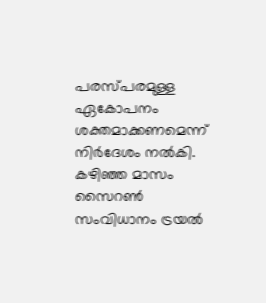പരസ്പരമുള്ള ഏകോപനം ശക്തമാക്കണമെന്ന് നിർദേശം നൽകി. കഴിഞ്ഞ മാസം സൈറൺ സംവിധാനം ട്രയൽ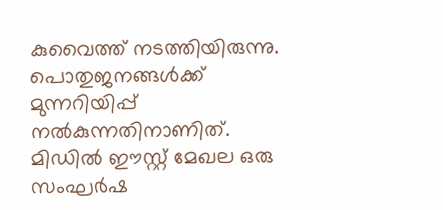കുവൈത്ത് നടത്തിയിരുന്നു. പൊതുജനങ്ങൾക്ക് മുന്നറിയിപ്പ് നൽകുന്നതിനാണിത്. മിഡിൽ ഈസ്റ്റ് മേഖല ഒരു സംഘർഷ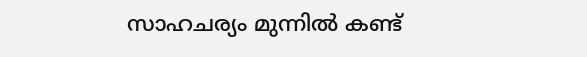സാഹചര്യം മുന്നിൽ കണ്ട്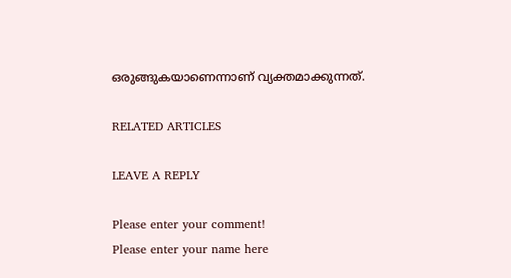ഒരുങ്ങുകയാണെന്നാണ് വ്യക്തമാക്കുന്നത്.

RELATED ARTICLES

LEAVE A REPLY

Please enter your comment!
Please enter your name here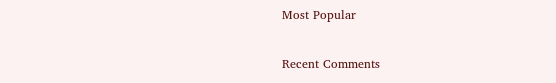Most Popular

Recent Comments